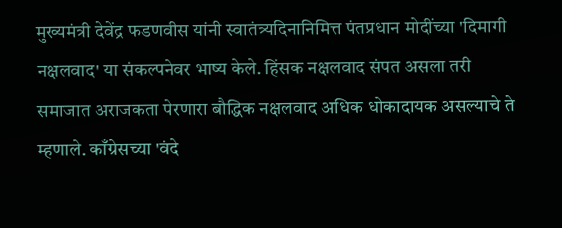मुख्यमंत्री देवेंद्र फडणवीस यांनी स्वातंत्र्यदिनानिमित्त पंतप्रधान मोदींच्या 'दिमागी नक्षलवाद' या संकल्पनेवर भाष्य केले. हिंसक नक्षलवाद संपत असला तरी समाजात अराजकता पेरणारा बौद्धिक नक्षलवाद अधिक धोकादायक असल्याचे ते म्हणाले. काँग्रेसच्या 'वंदे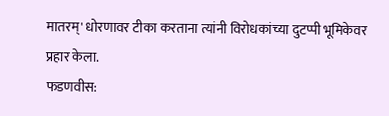मातरम्' धोरणावर टीका करताना त्यांनी विरोधकांच्या दुटप्पी भूमिकेवर प्रहार केला.
फडणवीस: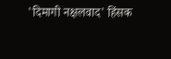'दिमागी नक्षलवाद' हिंसक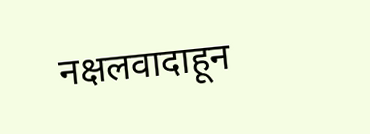नक्षलवादाहून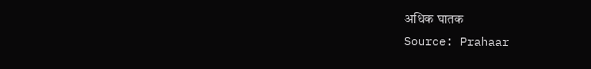अधिक घातक
Source: Prahaar